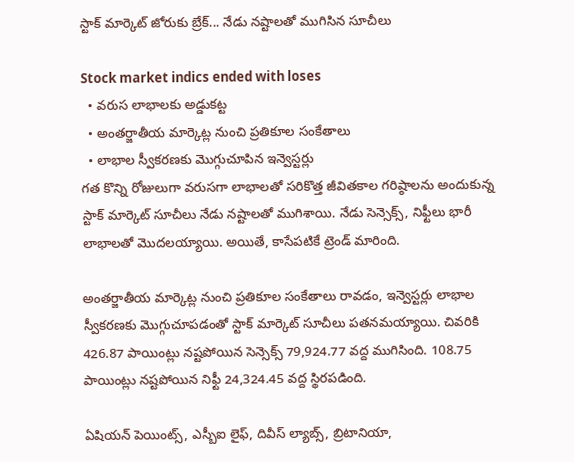స్టాక్ మార్కెట్ జోరుకు బ్రేక్... నేడు నష్టాలతో ముగిసిన సూచీలు

Stock market indics ended with loses
  • వరుస లాభాలకు అడ్డుకట్ట
  • అంతర్జాతీయ మార్కెట్ల నుంచి ప్రతికూల సంకేతాలు
  • లాభాల స్వీకరణకు మొగ్గుచూపిన ఇన్వెస్టర్లు
గత కొన్ని రోజులుగా వరుసగా లాభాలతో సరికొత్త జీవితకాల గరిష్ఠాలను అందుకున్న స్టాక్ మార్కెట్ సూచీలు నేడు నష్టాలతో ముగిశాయి. నేడు సెన్సెక్స్, నిఫ్టీలు భారీ లాభాలతో మొదలయ్యాయి. అయితే, కాసేపటికే ట్రెండ్ మారింది.

అంతర్జాతీయ మార్కెట్ల నుంచి ప్రతికూల సంకేతాలు రావడం, ఇన్వెస్టర్లు లాభాల స్వీకరణకు మొగ్గుచూపడంతో స్టాక్ మార్కెట్ సూచీలు పతనమయ్యాయి. చివరికి 426.87 పాయింట్లు నష్టపోయిన సెన్సెక్స్ 79,924.77 వద్ద ముగిసింది. 108.75 పాయింట్లు నష్టపోయిన నిఫ్టీ 24,324.45 వద్ద స్థిరపడింది.

ఏషియన్ పెయింట్స్, ఎస్బీఐ లైఫ్, దివీస్ ల్యాబ్స్, బ్రిటానియా,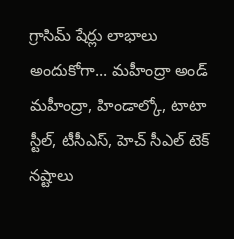గ్రాసిమ్ షేర్లు లాభాలు అందుకోగా... మహీంద్రా అండ్ మహీంద్రా, హిండాల్కో, టాటా స్టీల్, టీసీఎస్, హెచ్ సీఎల్ టెక్ నష్టాలు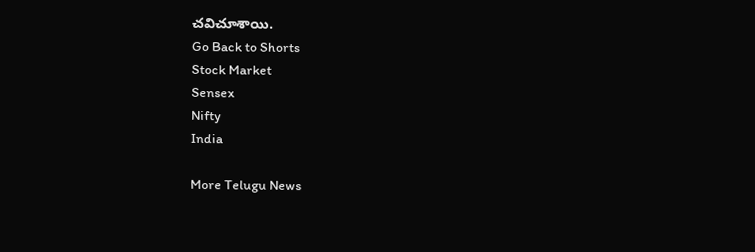చవిచూశాయి.
Go Back to Shorts
Stock Market
Sensex
Nifty
India

More Telugu News